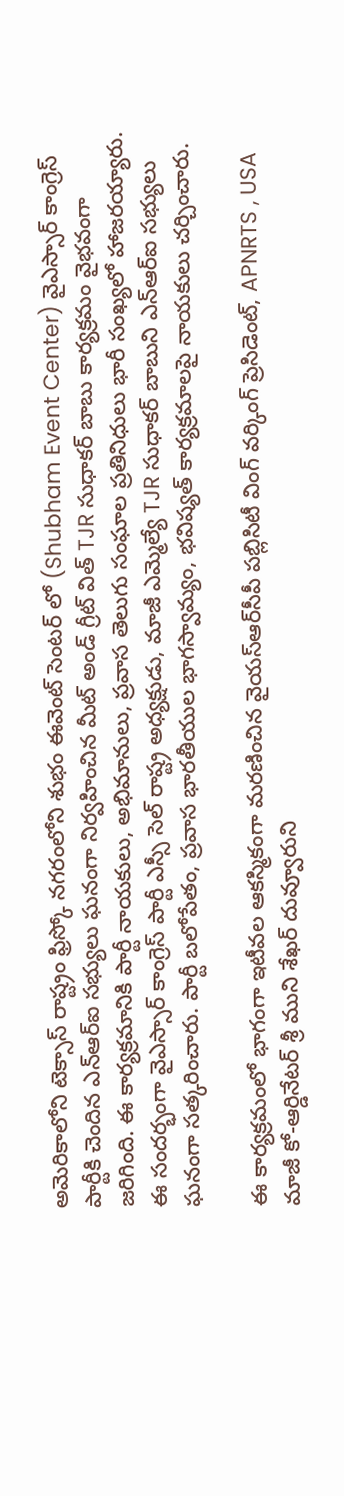అమెరికాలోని టెక్సాస్ రాష్ట్రం ఫ్రిస్కో నగరంలోని శుభం ఈవెంట్ సెంటర్ లో (Shubham Event Center) వైఎస్సార్ కాంగ్రెస్ పార్టీకి చెందిన ఎన్‌ఆర్‌ఐ సభ్యులు ఘనంగా నిర్వహించిన మీట్ అండ్ గ్రీట్ విత్ TJR సుధాకర్ బాబు కార్యక్రమం వైభవంగా జరిగింది. ఈ కార్యక్రమానికి పార్టీ నాయకులు, అభిమానులు, ప్రవాస తెలుగు సంఘాల ప్రతినిధులు భారీ సంఖ్యలో హాజరయ్యారు. ఈ సందర్భంగా వైఎస్సార్ కాంగ్రెస్ పార్టీ ఎస్సీ సెల్ రాష్ట్ర అధ్యక్షుడు, మాజీ ఎమ్మెల్యే TJR సుధాకర్ బాబుని ఎన్‌ఆర్‌ఐ సభ్యులు ఘనంగా సత్కరించారు. పార్టీ బలోపేతం, ప్రవాస భారతీయుల భాగస్వామ్యం, భవిష్యత్ కార్యక్రమాలపై నాయకులు చర్చించారు.

ఈ కార్యక్రమంలో భాగంగా ఇటీవల ఆకస్మికంగా మరణించిన వైయస్‌ఆర్‌సీపీ పబ్లిసిటీ వింగ్ వర్కింగ్ ప్రెసిడెంట్, APNRTS , USA మాజీ కో-ఆర్డినేటర్ శ్రీ ముని శేఖర్ దువ్వూరుని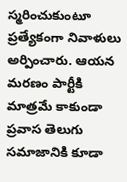స్మరించుకుంటూ ప్రత్యేకంగా నివాళులు అర్పించారు. ఆయన మరణం పార్టీకి మాత్రమే కాకుండా ప్రవాస తెలుగు సమాజానికి కూడా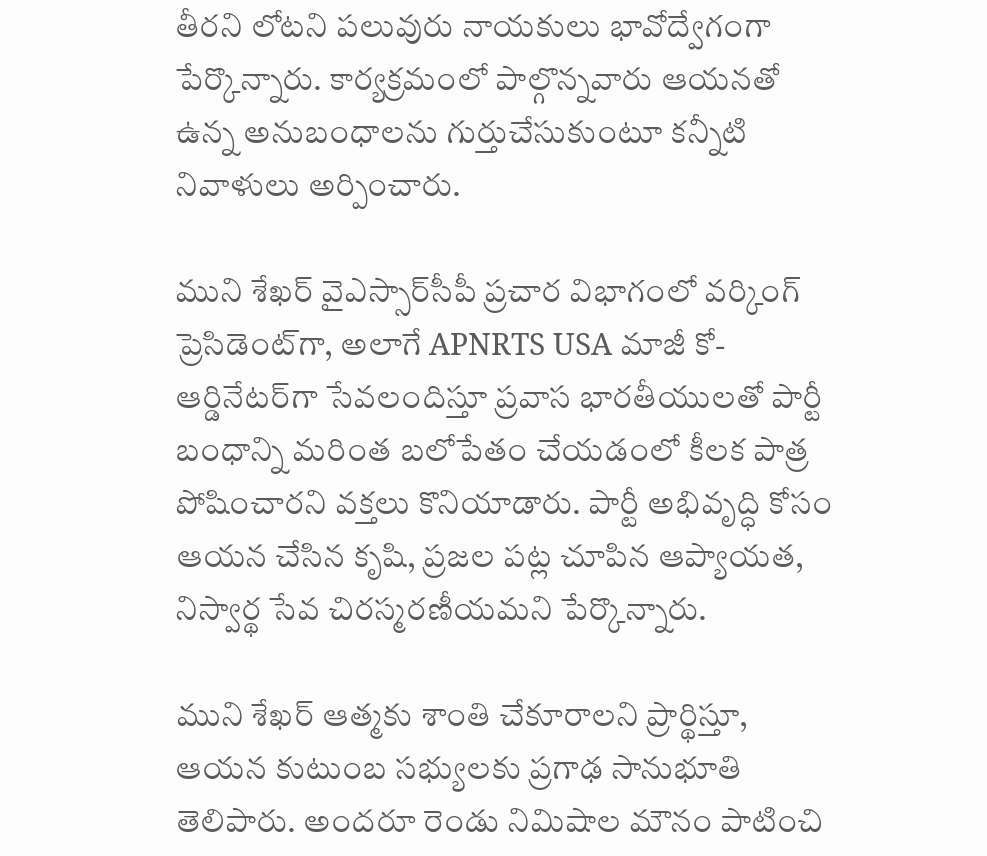తీరని లోటని పలువురు నాయకులు భావోద్వేగంగా పేర్కొన్నారు. కార్యక్రమంలో పాల్గొన్నవారు ఆయనతో ఉన్న అనుబంధాలను గుర్తుచేసుకుంటూ కన్నీటి నివాళులు అర్పించారు.

ముని శేఖర్ వైఎస్సార్‌సీపీ ప్రచార విభాగంలో వర్కింగ్ ప్రెసిడెంట్‌గా, అలాగే APNRTS USA మాజీ కో-ఆర్డినేటర్‌గా సేవలందిస్తూ ప్రవాస భారతీయులతో పార్టీ బంధాన్ని మరింత బలోపేతం చేయడంలో కీలక పాత్ర పోషించారని వక్తలు కొనియాడారు. పార్టీ అభివృద్ధి కోసం ఆయన చేసిన కృషి, ప్రజల పట్ల చూపిన ఆప్యాయత, నిస్వార్థ సేవ చిరస్మరణీయమని పేర్కొన్నారు.

ముని శేఖర్ ఆత్మకు శాంతి చేకూరాలని ప్రార్థిస్తూ, ఆయన కుటుంబ సభ్యులకు ప్రగాఢ సానుభూతి తెలిపారు. అందరూ రెండు నిమిషాల మౌనం పాటించి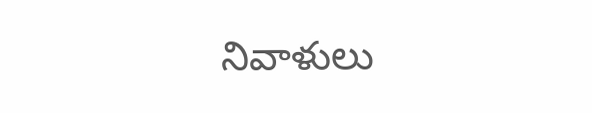నివాళులు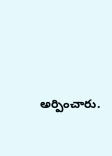అర్పించారు.